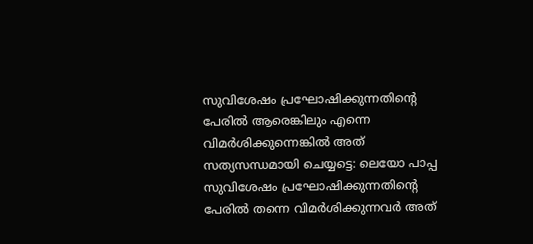സുവിശേഷം പ്രഘോഷിക്കുന്നതിന്റെ പേരിൽ ആരെങ്കിലും എന്നെ വിമർശിക്കുന്നെങ്കിൽ അത് സത്യസന്ധമായി ചെയ്യട്ടെ: ലെയോ പാപ്പ
സുവിശേഷം പ്രഘോഷിക്കുന്നതിന്റെ പേരിൽ തന്നെ വിമർശിക്കുന്നവർ അത്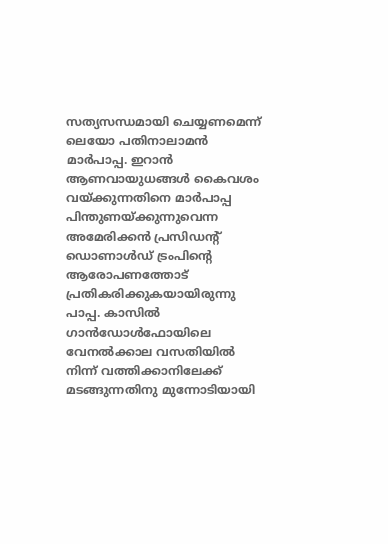സത്യസന്ധമായി ചെയ്യണമെന്ന് ലെയോ പതിനാലാമൻ മാർപാപ്പ. ഇറാൻ ആണവായുധങ്ങൾ കൈവശം വയ്ക്കുന്നതിനെ മാർപാപ്പ പിന്തുണയ്ക്കുന്നുവെന്ന അമേരിക്കൻ പ്രസിഡന്റ് ഡൊണാൾഡ് ട്രംപിന്റെ ആരോപണത്തോട് പ്രതികരിക്കുകയായിരുന്നു പാപ്പ. കാസിൽ ഗാൻഡോൾഫോയിലെ വേനൽക്കാല വസതിയിൽ നിന്ന് വത്തിക്കാനിലേക്ക് മടങ്ങുന്നതിനു മുന്നോടിയായി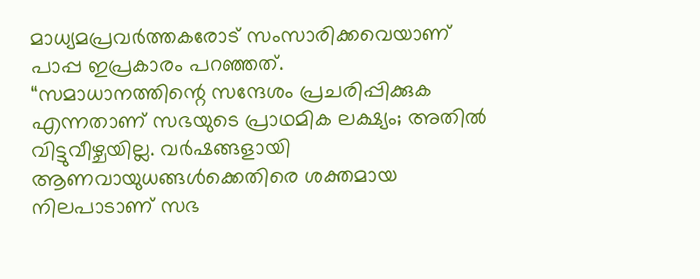മാധ്യമപ്രവർത്തകരോട് സംസാരിക്കവെയാണ് പാപ്പ ഇപ്രകാരം പറഞ്ഞത്.
“സമാധാനത്തിന്റെ സന്ദേശം പ്രചരിപ്പിക്കുക എന്നതാണ് സഭയുടെ പ്രാഥമിക ലക്ഷ്യം; അതിൽ വിട്ടുവീഴ്ചയില്ല. വർഷങ്ങളായി ആണവായുധങ്ങൾക്കെതിരെ ശക്തമായ നിലപാടാണ് സഭ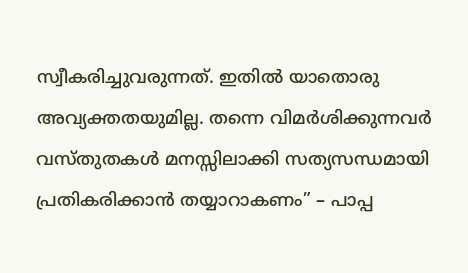സ്വീകരിച്ചുവരുന്നത്. ഇതിൽ യാതൊരു അവ്യക്തതയുമില്ല. തന്നെ വിമർശിക്കുന്നവർ വസ്തുതകൾ മനസ്സിലാക്കി സത്യസന്ധമായി പ്രതികരിക്കാൻ തയ്യാറാകണം” – പാപ്പ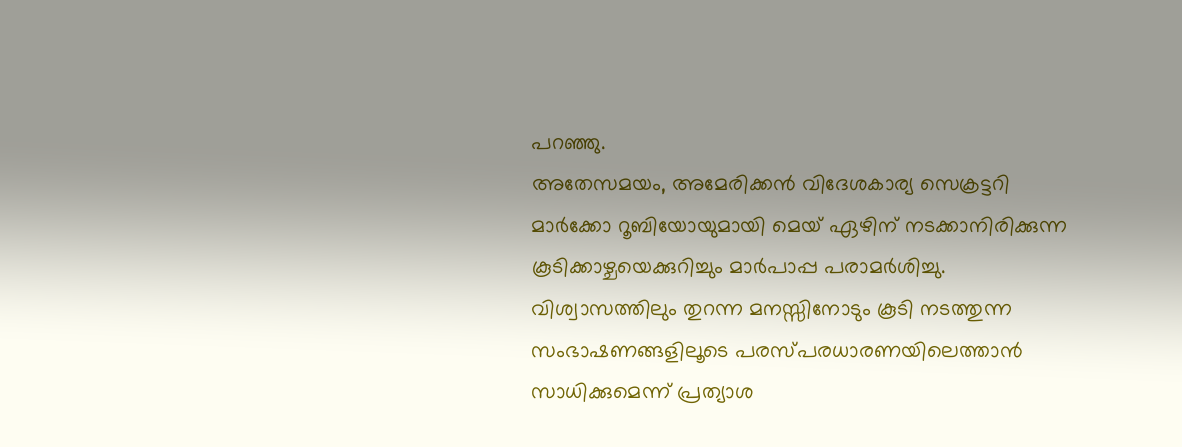പറഞ്ഞു.
അതേസമയം, അമേരിക്കൻ വിദേശകാര്യ സെക്രട്ടറി മാർക്കോ റൂബിയോയുമായി മെയ് ഏഴിന് നടക്കാനിരിക്കുന്ന കൂടിക്കാഴ്ചയെക്കുറിച്ചും മാർപാപ്പ പരാമർശിച്ചു. വിശ്വാസത്തിലും തുറന്ന മനസ്സിനോടും കൂടി നടത്തുന്ന സംഭാഷണങ്ങളിലൂടെ പരസ്പരധാരണയിലെത്താൻ സാധിക്കുമെന്ന് പ്രത്യാശ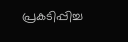പ്രകടിപ്പിച്ച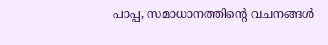പാപ്പ, സമാധാനത്തിന്റെ വചനങ്ങൾ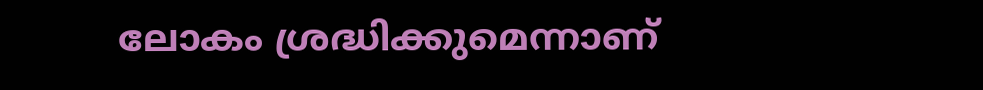ലോകം ശ്രദ്ധിക്കുമെന്നാണ്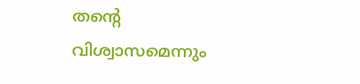തന്റെ വിശ്വാസമെന്നും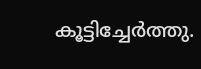കൂട്ടിച്ചേർത്തു.